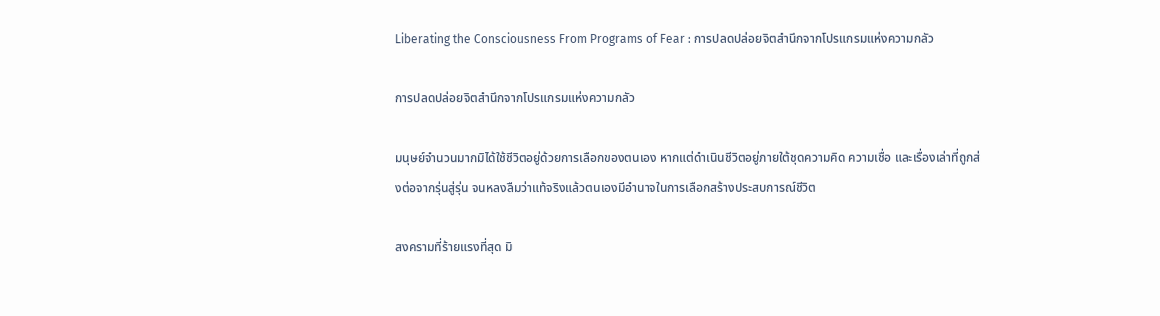Liberating the Consciousness From Programs of Fear : การปลดปล่อยจิตสำนึกจากโปรแกรมแห่งความกลัว

การปลดปล่อยจิตสำนึกจากโปรแกรมแห่งความกลัว

มนุษย์จำนวนมากมิได้ใช้ชีวิตอยู่ด้วยการเลือกของตนเอง หากแต่ดำเนินชีวิตอยู่ภายใต้ชุดความคิด ความเชื่อ และเรื่องเล่าที่ถูกส่งต่อจากรุ่นสู่รุ่น จนหลงลืมว่าแท้จริงแล้วตนเองมีอำนาจในการเลือกสร้างประสบการณ์ชีวิต

สงครามที่ร้ายแรงที่สุด มิ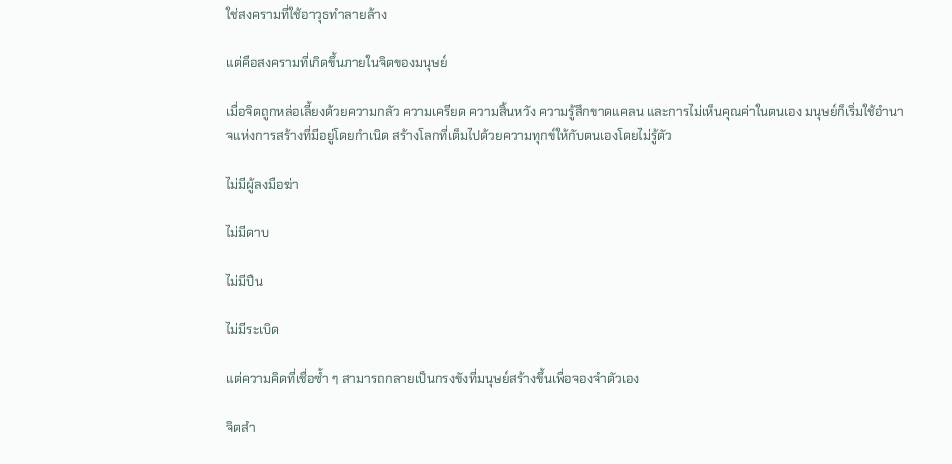ใช่สงครามที่ใช้อาวุธทำลายล้าง

แต่คือสงครามที่เกิดขึ้นภายในจิตของมนุษย์

เมื่อจิตถูกหล่อเลี้ยงด้วยความกลัว ความเครียด ความสิ้นหวัง ความรู้สึกขาดแคลน และการไม่เห็นคุณค่าในตนเอง มนุษย์ก็เริ่มใช้อำนาจแห่งการสร้างที่มีอยู่โดยกำเนิด สร้างโลกที่เต็มไปด้วยความทุกข์ให้กับตนเองโดยไม่รู้ตัว

ไม่มีผู้ลงมือฆ่า

ไม่มีดาบ

ไม่มีปืน

ไม่มีระเบิด

แต่ความคิดที่เชื่อซ้ำ ๆ สามารถกลายเป็นกรงขังที่มนุษย์สร้างขึ้นเพื่อจองจำตัวเอง

จิตสำ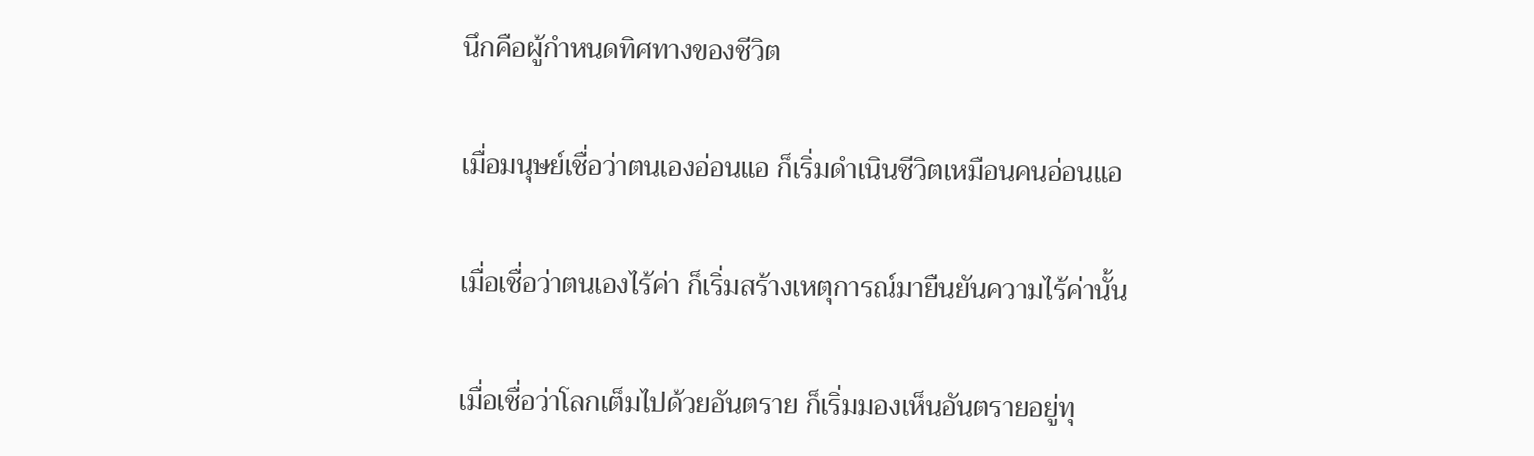นึกคือผู้กำหนดทิศทางของชีวิต

เมื่อมนุษย์เชื่อว่าตนเองอ่อนแอ ก็เริ่มดำเนินชีวิตเหมือนคนอ่อนแอ

เมื่อเชื่อว่าตนเองไร้ค่า ก็เริ่มสร้างเหตุการณ์มายืนยันความไร้ค่านั้น

เมื่อเชื่อว่าโลกเต็มไปด้วยอันตราย ก็เริ่มมองเห็นอันตรายอยู่ทุ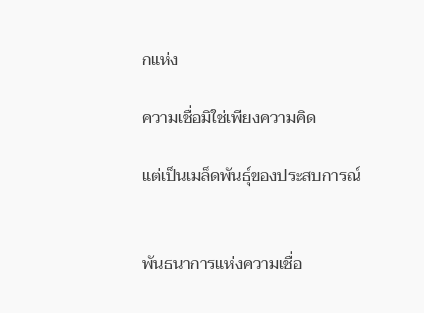กแห่ง

ความเชื่อมิใช่เพียงความคิด

แต่เป็นเมล็ดพันธุ์ของประสบการณ์


พันธนาการแห่งความเชื่อ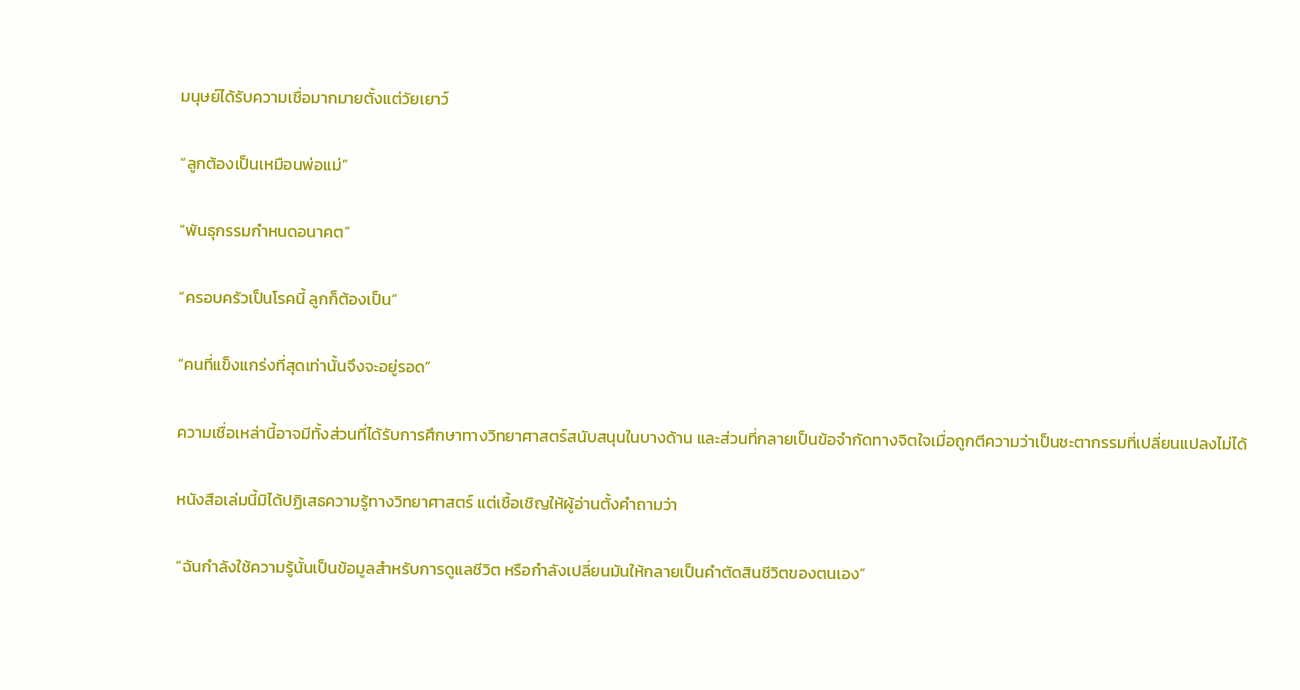มนุษย์ได้รับความเชื่อมากมายตั้งแต่วัยเยาว์

“ลูกต้องเป็นเหมือนพ่อแม่”

“พันธุกรรมกำหนดอนาคต”

“ครอบครัวเป็นโรคนี้ ลูกก็ต้องเป็น”

“คนที่แข็งแกร่งที่สุดเท่านั้นจึงจะอยู่รอด”

ความเชื่อเหล่านี้อาจมีทั้งส่วนที่ได้รับการศึกษาทางวิทยาศาสตร์สนับสนุนในบางด้าน และส่วนที่กลายเป็นข้อจำกัดทางจิตใจเมื่อถูกตีความว่าเป็นชะตากรรมที่เปลี่ยนแปลงไม่ได้

หนังสือเล่มนี้มิได้ปฏิเสธความรู้ทางวิทยาศาสตร์ แต่เชื้อเชิญให้ผู้อ่านตั้งคำถามว่า

“ฉันกำลังใช้ความรู้นั้นเป็นข้อมูลสำหรับการดูแลชีวิต หรือกำลังเปลี่ยนมันให้กลายเป็นคำตัดสินชีวิตของตนเอง”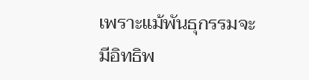เพราะแม้พันธุกรรมจะมีอิทธิพ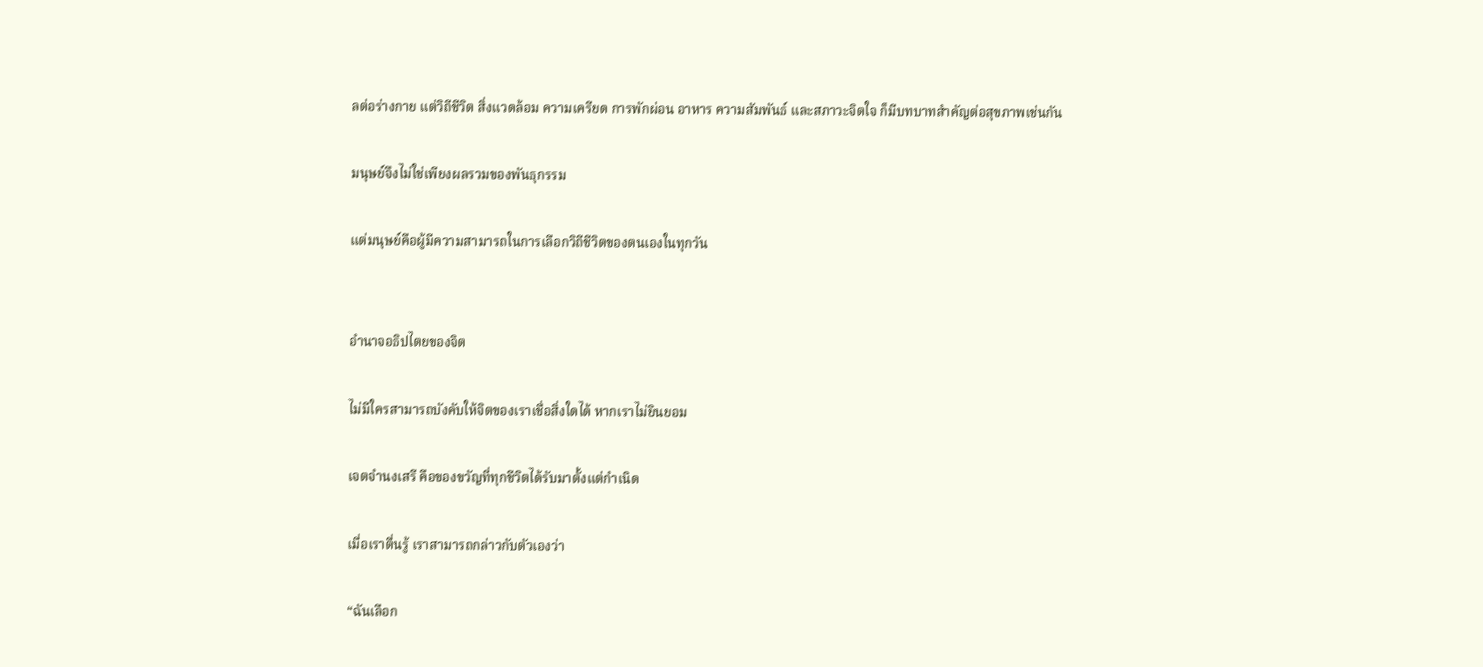ลต่อร่างกาย แต่วิถีชีวิต สิ่งแวดล้อม ความเครียด การพักผ่อน อาหาร ความสัมพันธ์ และสภาวะจิตใจ ก็มีบทบาทสำคัญต่อสุขภาพเช่นกัน

มนุษย์จึงไม่ใช่เพียงผลรวมของพันธุกรรม

แต่มนุษย์คือผู้มีความสามารถในการเลือกวิถีชีวิตของตนเองในทุกวัน


อำนาจอธิปไตยของจิต

ไม่มีใครสามารถบังคับให้จิตของเราเชื่อสิ่งใดได้ หากเราไม่ยินยอม

เจตจำนงเสรี คือของขวัญที่ทุกชีวิตได้รับมาตั้งแต่กำเนิด

เมื่อเราตื่นรู้ เราสามารถกล่าวกับตัวเองว่า

“ฉันเลือก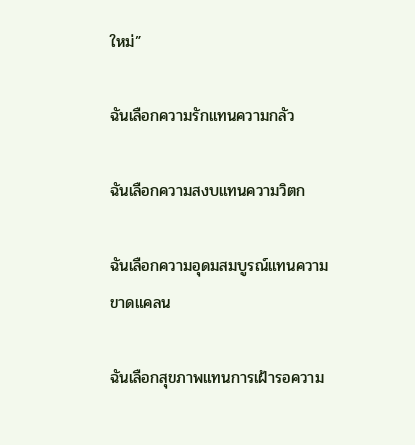ใหม่”

ฉันเลือกความรักแทนความกลัว

ฉันเลือกความสงบแทนความวิตก

ฉันเลือกความอุดมสมบูรณ์แทนความขาดแคลน

ฉันเลือกสุขภาพแทนการเฝ้ารอความ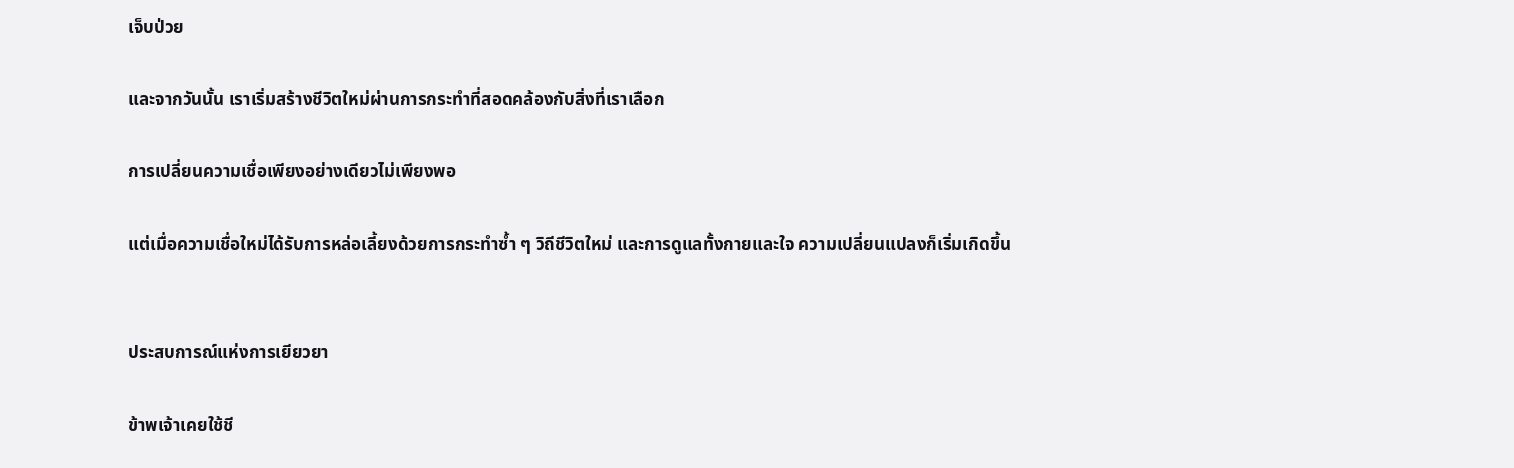เจ็บป่วย

และจากวันนั้น เราเริ่มสร้างชีวิตใหม่ผ่านการกระทำที่สอดคล้องกับสิ่งที่เราเลือก

การเปลี่ยนความเชื่อเพียงอย่างเดียวไม่เพียงพอ

แต่เมื่อความเชื่อใหม่ได้รับการหล่อเลี้ยงด้วยการกระทำซ้ำ ๆ วิถีชีวิตใหม่ และการดูแลทั้งกายและใจ ความเปลี่ยนแปลงก็เริ่มเกิดขึ้น


ประสบการณ์แห่งการเยียวยา

ข้าพเจ้าเคยใช้ชี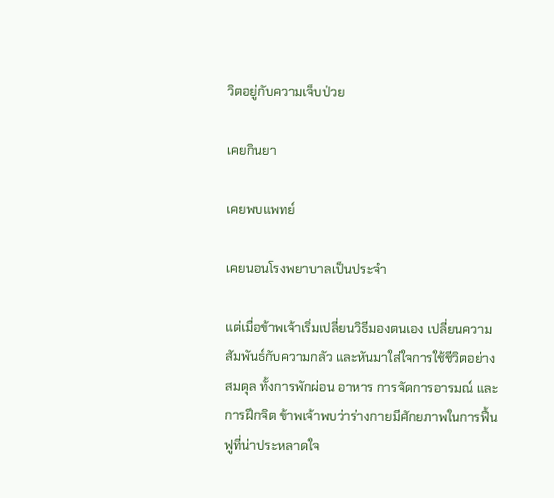วิตอยู่กับความเจ็บป่วย

เคยกินยา

เคยพบแพทย์

เคยนอนโรงพยาบาลเป็นประจำ

แต่เมื่อข้าพเจ้าเริ่มเปลี่ยนวิธีมองตนเอง เปลี่ยนความสัมพันธ์กับความกลัว และหันมาใส่ใจการใช้ชีวิตอย่างสมดุล ทั้งการพักผ่อน อาหาร การจัดการอารมณ์ และการฝึกจิต ข้าพเจ้าพบว่าร่างกายมีศักยภาพในการฟื้นฟูที่น่าประหลาดใจ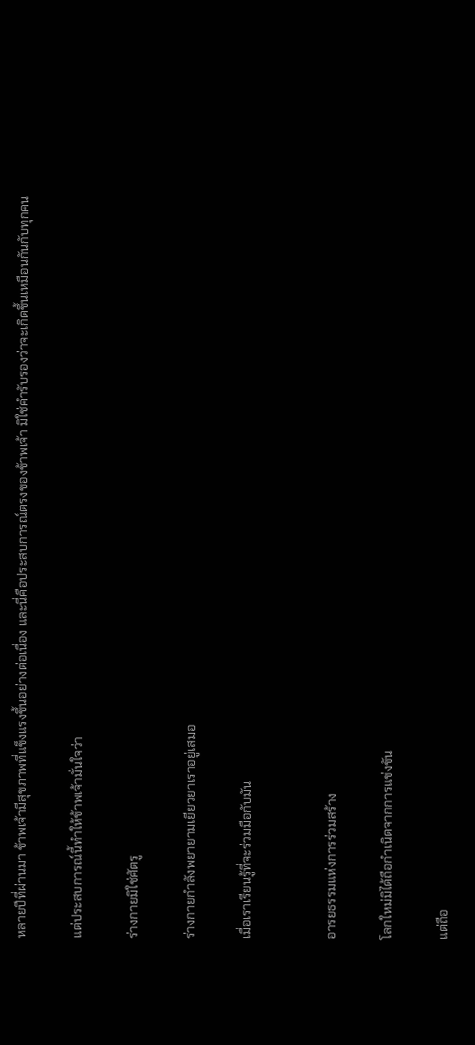หลายปีที่ผ่านมา ข้าพเจ้ามีสุขภาพที่แข็งแรงขึ้นอย่างต่อเนื่อง และนี่คือประสบการณ์ตรงของข้าพเจ้า มิใช่คำรับรองว่าจะเกิดขึ้นเหมือนกันกับทุกคน

แต่ประสบการณ์นี้ทำให้ข้าพเจ้ามั่นใจว่า

ร่างกายมิใช่ศัตรู

ร่างกายกำลังพยายามเยียวยาเราอยู่เสมอ

เมื่อเราเรียนรู้ที่จะร่วมมือกับมัน


อารยธรรมแห่งการร่วมสร้าง

โลกใหม่มิได้ถือกำเนิดจากการแข่งขัน

แต่ถือ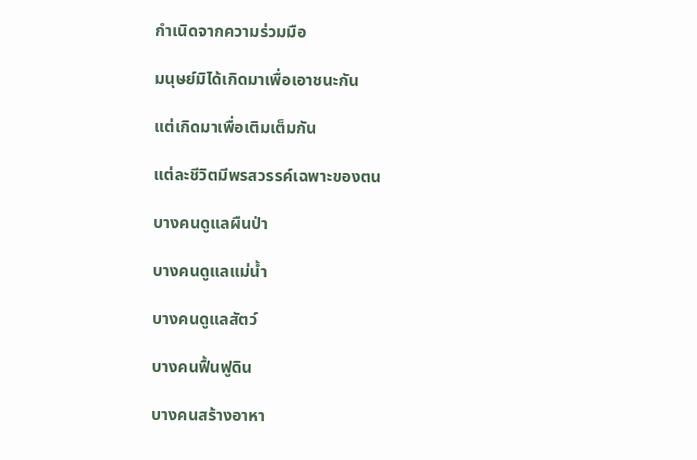กำเนิดจากความร่วมมือ

มนุษย์มิได้เกิดมาเพื่อเอาชนะกัน

แต่เกิดมาเพื่อเติมเต็มกัน

แต่ละชีวิตมีพรสวรรค์เฉพาะของตน

บางคนดูแลผืนป่า

บางคนดูแลแม่น้ำ

บางคนดูแลสัตว์

บางคนฟื้นฟูดิน

บางคนสร้างอาหา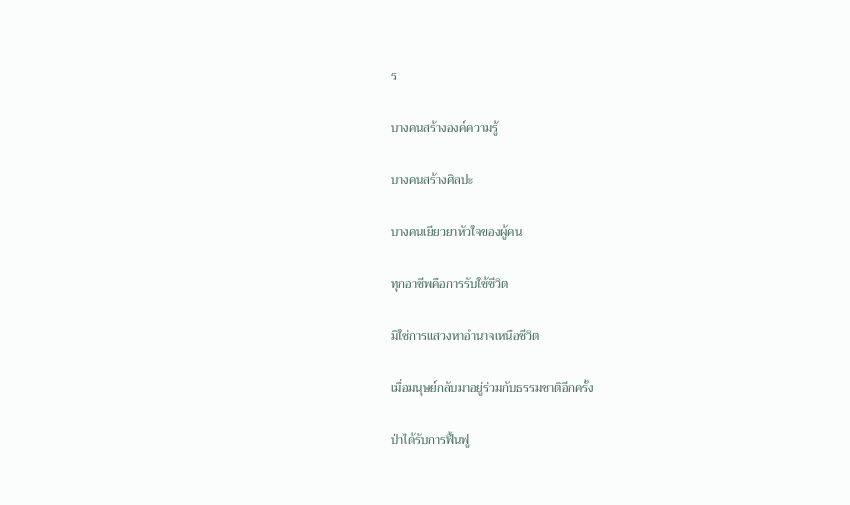ร

บางคนสร้างองค์ความรู้

บางคนสร้างศิลปะ

บางคนเยียวยาหัวใจของผู้คน

ทุกอาชีพคือการรับใช้ชีวิต

มิใช่การแสวงหาอำนาจเหนือชีวิต

เมื่อมนุษย์กลับมาอยู่ร่วมกับธรรมชาติอีกครั้ง

ป่าได้รับการฟื้นฟู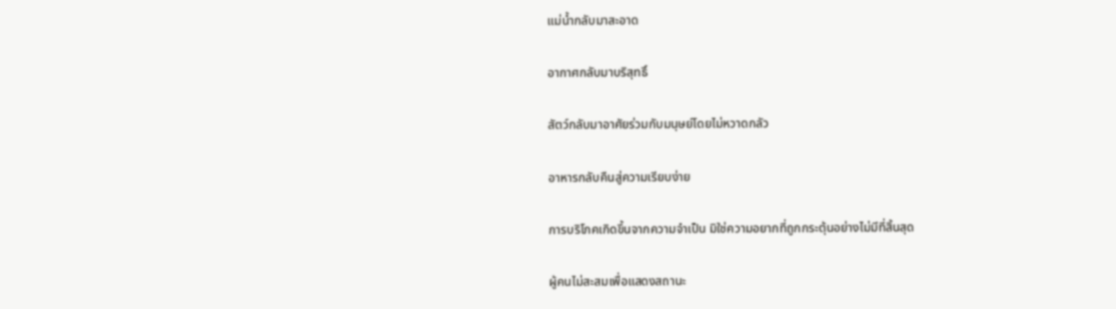แม่น้ำกลับมาสะอาด

อากาศกลับมาบริสุทธิ์

สัตว์กลับมาอาศัยร่วมกับมนุษย์โดยไม่หวาดกลัว

อาหารกลับคืนสู่ความเรียบง่าย

การบริโภคเกิดขึ้นจากความจำเป็น มิใช่ความอยากที่ถูกกระตุ้นอย่างไม่มีที่สิ้นสุด

ผู้คนไม่สะสมเพื่อแสดงสถานะ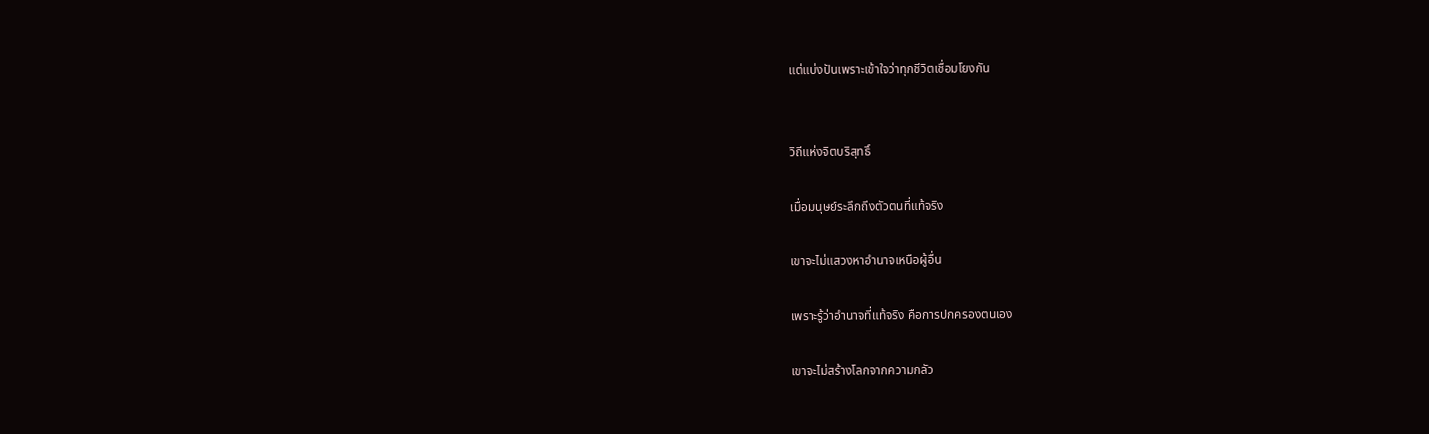แต่แบ่งปันเพราะเข้าใจว่าทุกชีวิตเชื่อมโยงกัน


วิถีแห่งจิตบริสุทธิ์

เมื่อมนุษย์ระลึกถึงตัวตนที่แท้จริง

เขาจะไม่แสวงหาอำนาจเหนือผู้อื่น

เพราะรู้ว่าอำนาจที่แท้จริง คือการปกครองตนเอง

เขาจะไม่สร้างโลกจากความกลัว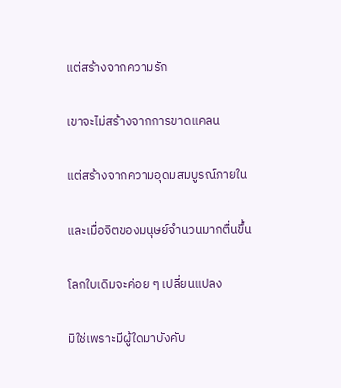แต่สร้างจากความรัก

เขาจะไม่สร้างจากการขาดแคลน

แต่สร้างจากความอุดมสมบูรณ์ภายใน

และเมื่อจิตของมนุษย์จำนวนมากตื่นขึ้น

โลกใบเดิมจะค่อย ๆ เปลี่ยนแปลง

มิใช่เพราะมีผู้ใดมาบังคับ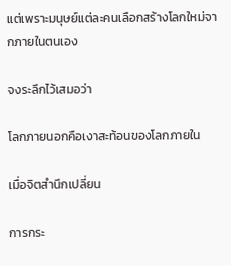แต่เพราะมนุษย์แต่ละคนเลือกสร้างโลกใหม่จากภายในตนเอง

จงระลึกไว้เสมอว่า

โลกภายนอกคือเงาสะท้อนของโลกภายใน

เมื่อจิตสำนึกเปลี่ยน

การกระ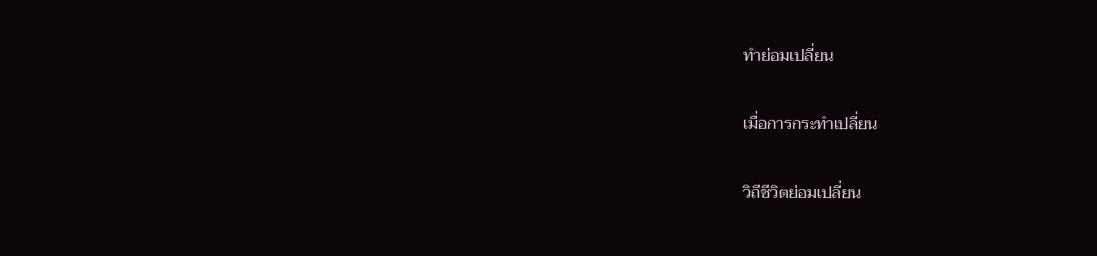ทำย่อมเปลี่ยน

เมื่อการกระทำเปลี่ยน

วิถีชีวิตย่อมเปลี่ยน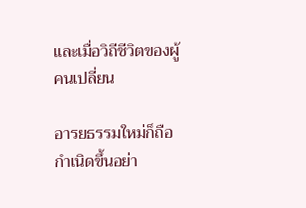และเมื่อวิถีชีวิตของผู้คนเปลี่ยน

อารยธรรมใหม่ก็ถือกำเนิดขึ้นอย่า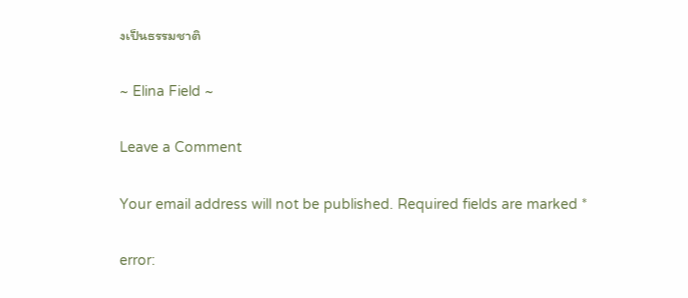งเป็นธรรมชาติ

~ Elina Field ~

Leave a Comment

Your email address will not be published. Required fields are marked *

error: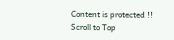Content is protected !!
Scroll to Top